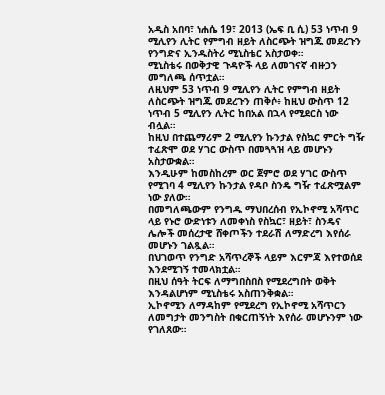አዲስ አበባ፣ ነሐሴ 19፣ 2013 (ኤፍ ቢ ሲ) 53 ነጥብ 9 ሚሊየን ሊትር የምግብ ዘይት ለስርጭት ዝግጁ መደረጉን የንግድና ኢንዱስትሪ ሚኒስቴር አስታወቀ።
ሚኒስቴሩ በወቅታዊ ጉዳዮች ላይ ለመገናኛ ብዙኃን መግለጫ ሰጥቷል።
ለዚህም 53 ነጥብ 9 ሚሊየን ሊትር የምግብ ዘይት ለስርጭት ዝግጁ መደረጉን ጠቅሶ፥ ከዚህ ውስጥ 12 ነጥብ 5 ሚሊየን ሊትር ከበአል በኋላ የሚደርስ ነው ብሏል።
ከዚህ በተጨማሪም 2 ሚሊየን ኩንታል የስኳር ምርት ግዥ ተፈጽሞ ወደ ሃገር ውስጥ በመጓጓዝ ላይ መሆኑን አስታውቋል።
እንዲሁም ከመስከረም ወር ጀምሮ ወደ ሃገር ውስጥ የሚገባ 4 ሚሊየን ኩንታል የዳቦ ስንዴ ግዥ ተፈጽሟልም ነው ያለው።
በመግለጫውም የንግዱ ማህበረሰብ የኢኮኖሚ አሻጥር ላይ የኑሮ ውድነቱን ለመቀነስ የስኳር፣ ዘይት፣ ስንዴና ሌሎች መሰረታዊ ሸቀጦችን ተደራሽ ለማድረግ እየሰራ መሆኑን ገልጿል።
በህገወጥ የንግድ አሻጥረኞች ላይም እርምጃ እየተወሰደ እንደሚገኝ ተመላክቷል።
በዚህ ሰዓት ትርፍ ለማግበስበስ የሚደረግበት ወቅት እንዳልሆነም ሚኒስቴሩ አስጠንቅቋል።
ኢኮኖሚን ለማዳከም የሚደረግ የኢኮኖሚ አሻጥርን ለመግታት መንግስት በቁርጠኝነት እየሰራ መሆኑንም ነው የገለጸው።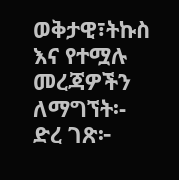ወቅታዊ፣ትኩስ እና የተሟሉ መረጃዎችን ለማግኘት፡-
ድረ ገጽ፦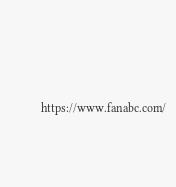https://www.fanabc.com/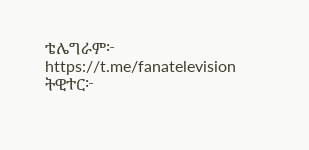ቴሌግራም፦ https://t.me/fanatelevision
ትዊተር፦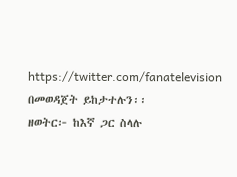https://twitter.com/fanatelevision በመወዳጀት ይከታተሉን፡፡
ዘወትር፦ ከእኛ ጋር ስላሉ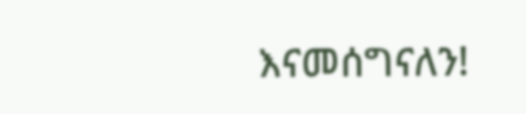እናመሰግናለን!